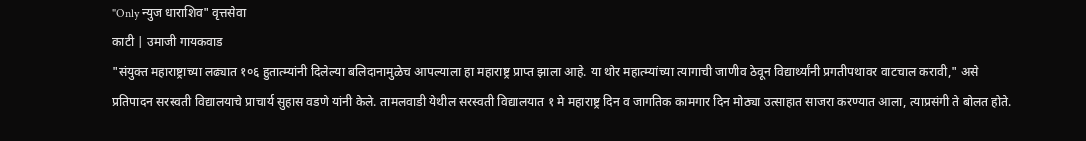"Only न्युज धाराशिव" वृत्तसेवा
काटी | उमाजी गायकवाड
"संयुक्त महाराष्ट्राच्या लढ्यात १०६ हुतात्म्यांनी दिलेल्या बलिदानामुळेच आपल्याला हा महाराष्ट्र प्राप्त झाला आहे. या थोर महात्म्यांच्या त्यागाची जाणीव ठेवून विद्यार्थ्यांनी प्रगतीपथावर वाटचाल करावी," असे प्रतिपादन सरस्वती विद्यालयाचे प्राचार्य सुहास वडणे यांनी केले. तामलवाडी येथील सरस्वती विद्यालयात १ मे महाराष्ट्र दिन व जागतिक कामगार दिन मोठ्या उत्साहात साजरा करण्यात आला, त्याप्रसंगी ते बोलत होते.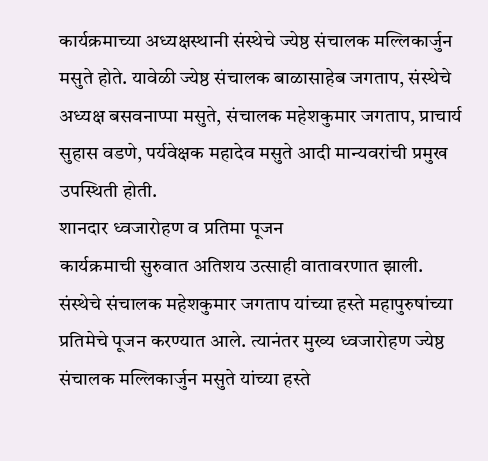कार्यक्रमाच्या अध्यक्षस्थानी संस्थेचे ज्येष्ठ संचालक मल्लिकार्जुन मसुते होते. यावेळी ज्येष्ठ संचालक बाळासाहेब जगताप, संस्थेचे अध्यक्ष बसवनाप्पा मसुते, संचालक महेशकुमार जगताप, प्राचार्य सुहास वडणे, पर्यवेक्षक महादेव मसुते आदी मान्यवरांची प्रमुख उपस्थिती होती.
शानदार ध्वजारोहण व प्रतिमा पूजन
कार्यक्रमाची सुरुवात अतिशय उत्साही वातावरणात झाली. संस्थेचे संचालक महेशकुमार जगताप यांच्या हस्ते महापुरुषांच्या प्रतिमेचे पूजन करण्यात आले. त्यानंतर मुख्य ध्वजारोहण ज्येष्ठ संचालक मल्लिकार्जुन मसुते यांच्या हस्ते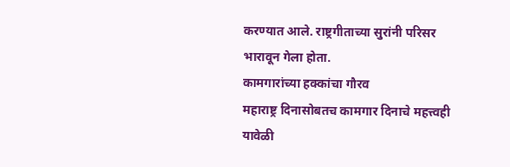करण्यात आले. राष्ट्रगीताच्या सुरांनी परिसर भारावून गेला होता.
कामगारांच्या हक्कांचा गौरव
महाराष्ट्र दिनासोबतच कामगार दिनाचे महत्त्वही यावेळी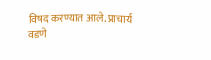विषद करण्यात आले. प्राचार्य वडणे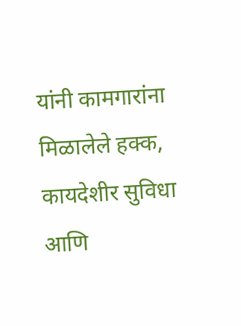यांनी कामगारांना मिळालेले हक्क, कायदेशीर सुविधा आणि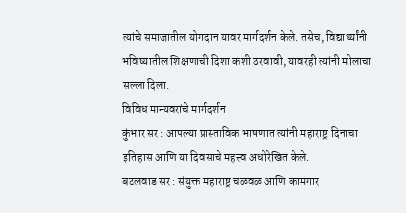त्यांचे समाजातील योगदान यावर मार्गदर्शन केले. तसेच, विद्यार्थ्यांनी भविष्यातील शिक्षणाची दिशा कशी ठरवावी, यावरही त्यांनी मोलाचा सल्ला दिला.
विविध मान्यवरांचे मार्गदर्शन
कुंभार सर : आपल्या प्रास्ताविक भाषणात त्यांनी महाराष्ट्र दिनाचा इतिहास आणि या दिवसाचे महत्त्व अधोरेखित केले.
बटलवाड सर : संयुक्त महाराष्ट्र चळवळ आणि कामगार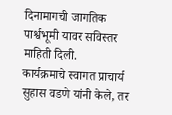दिनामागची जागतिक पार्श्वभूमी यावर सविस्तर माहिती दिली.
कार्यक्रमाचे स्वागत प्राचार्य सुहास वडणे यांनी केले, तर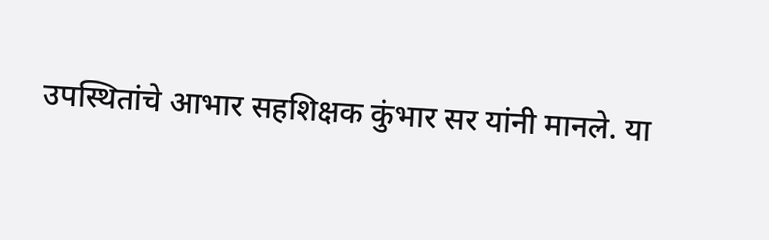उपस्थितांचे आभार सहशिक्षक कुंभार सर यांनी मानले. या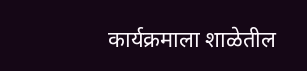कार्यक्रमाला शाळेतील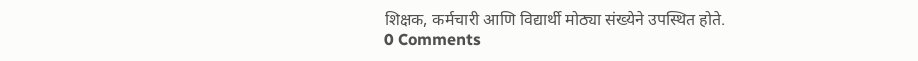शिक्षक, कर्मचारी आणि विद्यार्थी मोठ्या संख्येने उपस्थित होते.
0 Comments